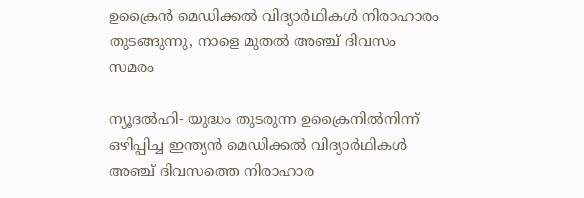ഉക്രൈന്‍ മെഡിക്കല്‍ വിദ്യാര്‍ഥികള്‍ നിരാഹാരം തുടങ്ങുന്നു, നാളെ മുതല്‍ അഞ്ച് ദിവസം സമരം

ന്യൂദല്‍ഹി- യുദ്ധം തുടരുന്ന ഉക്രൈനില്‍നിന്ന് ഒഴിപ്പിച്ച ഇന്ത്യന്‍ മെഡിക്കല്‍ വിദ്യാര്‍ഥികള്‍ അഞ്ച് ദിവസത്തെ നിരാഹാര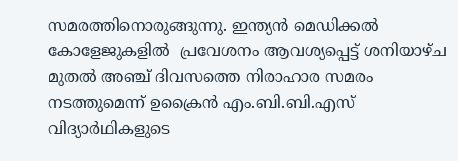സമരത്തിനൊരുങ്ങുന്നു. ഇന്ത്യന്‍ മെഡിക്കല്‍ കോളേജുകളില്‍  പ്രവേശനം ആവശ്യപ്പെട്ട് ശനിയാഴ്ച മുതല്‍ അഞ്ച് ദിവസത്തെ നിരാഹാര സമരം നടത്തുമെന്ന് ഉക്രൈന്‍ എം.ബി.ബി.എസ് വിദ്യാര്‍ഥികളുടെ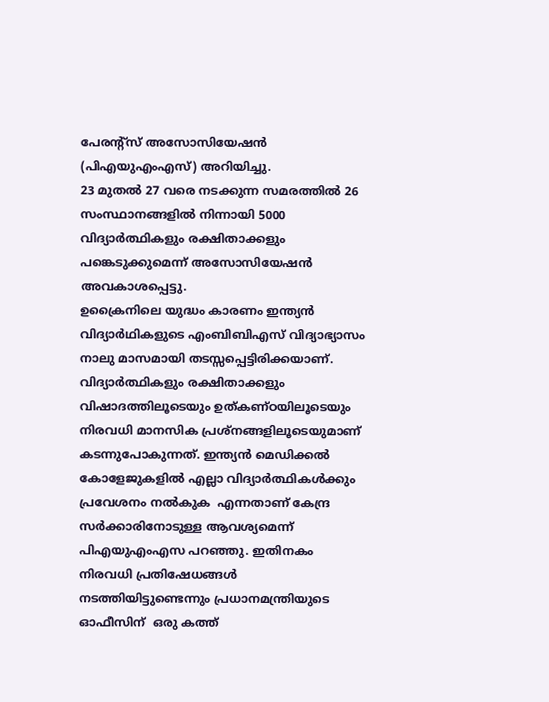പേരന്റ്‌സ് അസോസിയേഷന്‍ (പിഎയുഎംഎസ്) അറിയിച്ചു.
23 മുതല്‍ 27 വരെ നടക്കുന്ന സമരത്തില്‍ 26 സംസ്ഥാനങ്ങളില്‍ നിന്നായി 5000 വിദ്യാര്‍ത്ഥികളും രക്ഷിതാക്കളും പങ്കെടുക്കുമെന്ന് അസോസിയേഷന്‍ അവകാശപ്പെട്ടു.
ഉക്രൈനിലെ യുദ്ധം കാരണം ഇന്ത്യന്‍ വിദ്യാര്‍ഥികളുടെ എംബിബിഎസ് വിദ്യാഭ്യാസം  നാലു മാസമായി തടസ്സപ്പെട്ടിരിക്കയാണ്. വിദ്യാര്‍ത്ഥികളും രക്ഷിതാക്കളും വിഷാദത്തിലൂടെയും ഉത്കണ്ഠയിലൂടെയും നിരവധി മാനസിക പ്രശ്‌നങ്ങളിലൂടെയുമാണ്  കടന്നുപോകുന്നത്. ഇന്ത്യന്‍ മെഡിക്കല്‍ കോളേജുകളില്‍ എല്ലാ വിദ്യാര്‍ത്ഥികള്‍ക്കും പ്രവേശനം നല്‍കുക  എന്നതാണ് കേന്ദ്ര സര്‍ക്കാരിനോടുള്ള ആവശ്യമെന്ന്  പിഎയുഎംഎസ പറഞ്ഞു. ഇതിനകം നിരവധി പ്രതിഷേധങ്ങള്‍ നടത്തിയിട്ടുണ്ടെന്നും പ്രധാനമന്ത്രിയുടെ ഓഫീസിന്  ഒരു കത്ത്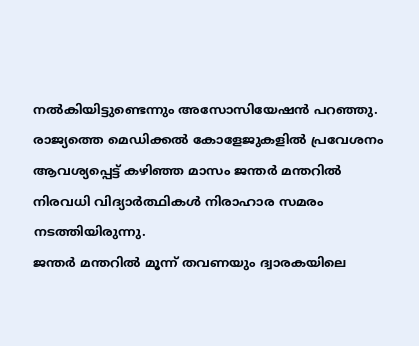നല്‍കിയിട്ടുണ്ടെന്നും അസോസിയേഷന്‍ പറഞ്ഞു.
രാജ്യത്തെ മെഡിക്കല്‍ കോളേജുകളില്‍ പ്രവേശനം ആവശ്യപ്പെട്ട് കഴിഞ്ഞ മാസം ജന്തര്‍ മന്തറില്‍ നിരവധി വിദ്യാര്‍ത്ഥികള്‍ നിരാഹാര സമരം നടത്തിയിരുന്നു.
ജന്തര്‍ മന്തറില്‍ മൂന്ന് തവണയും ദ്വാരകയിലെ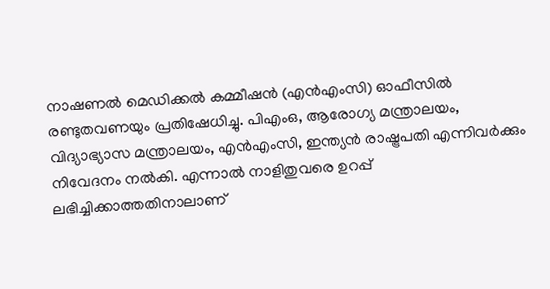നാഷണല്‍ മെഡിക്കല്‍ കമ്മീഷന്‍ (എന്‍എംസി) ഓഫീസില്‍ രണ്ടുതവണയും പ്രതിഷേധിച്ചു. പിഎംഒ, ആരോഗ്യ മന്ത്രാലയം, വിദ്യാഭ്യാസ മന്ത്രാലയം, എന്‍എംസി, ഇന്ത്യന്‍ രാഷ്ട്രപതി എന്നിവര്‍ക്കും നിവേദനം നല്‍കി. എന്നാല്‍ നാളിതുവരെ ഉറപ്പ് ലഭിച്ചിക്കാത്തതിനാലാണ്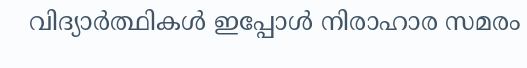വിദ്യാര്‍ത്ഥികള്‍ ഇപ്പോള്‍ നിരാഹാര സമരം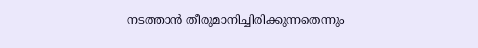നടത്താന്‍ തീരുമാനിച്ചിരിക്കുന്നതെന്നും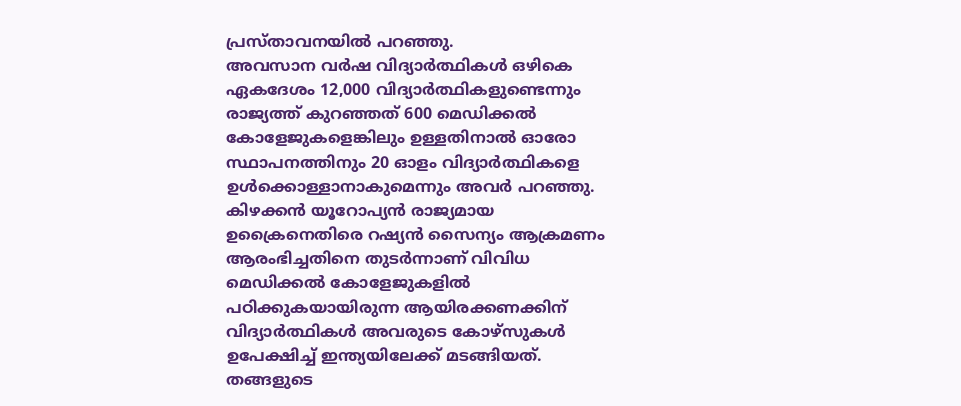പ്രസ്താവനയില്‍ പറഞ്ഞു.
അവസാന വര്‍ഷ വിദ്യാര്‍ത്ഥികള്‍ ഒഴികെ ഏകദേശം 12,000 വിദ്യാര്‍ത്ഥികളുണ്ടെന്നും രാജ്യത്ത് കുറഞ്ഞത് 600 മെഡിക്കല്‍ കോളേജുകളെങ്കിലും ഉള്ളതിനാല്‍ ഓരോ സ്ഥാപനത്തിനും 20 ഓളം വിദ്യാര്‍ത്ഥികളെ ഉള്‍ക്കൊള്ളാനാകുമെന്നും അവര്‍ പറഞ്ഞു.
കിഴക്കന്‍ യൂറോപ്യന്‍ രാജ്യമായ ഉക്രൈനെതിരെ റഷ്യന്‍ സൈന്യം ആക്രമണം ആരംഭിച്ചതിനെ തുടര്‍ന്നാണ് വിവിധ മെഡിക്കല്‍ കോളേജുകളില്‍ പഠിക്കുകയായിരുന്ന ആയിരക്കണക്കിന് വിദ്യാര്‍ത്ഥികള്‍ അവരുടെ കോഴ്‌സുകള്‍ ഉപേക്ഷിച്ച് ഇന്ത്യയിലേക്ക് മടങ്ങിയത്. തങ്ങളുടെ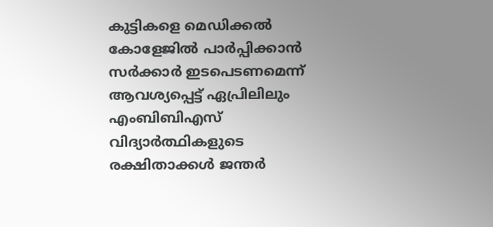കുട്ടികളെ മെഡിക്കല്‍ കോളേജില്‍ പാര്‍പ്പിക്കാന്‍ സര്‍ക്കാര്‍ ഇടപെടണമെന്ന് ആവശ്യപ്പെട്ട് ഏപ്രിലിലും എംബിബിഎസ് വിദ്യാര്‍ത്ഥികളുടെ രക്ഷിതാക്കള്‍ ജന്തര്‍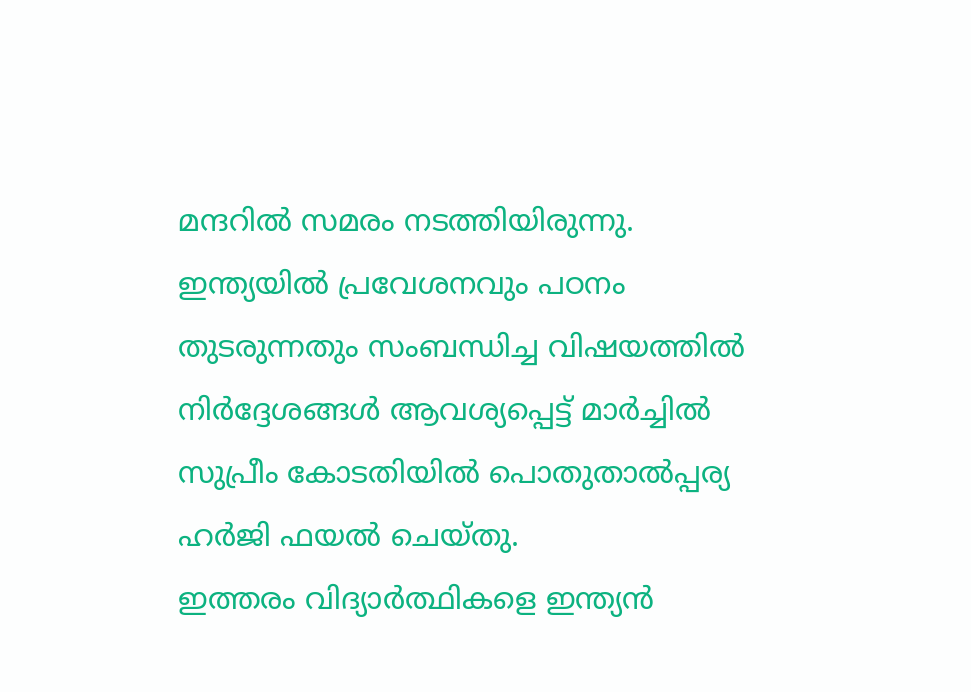മന്ദറില്‍ സമരം നടത്തിയിരുന്നു.
ഇന്ത്യയില്‍ പ്രവേശനവും പഠനം തുടരുന്നതും സംബന്ധിച്ച വിഷയത്തില്‍ നിര്‍ദ്ദേശങ്ങള്‍ ആവശ്യപ്പെട്ട് മാര്‍ച്ചില്‍ സുപ്രീം കോടതിയില്‍ പൊതുതാല്‍പ്പര്യ ഹര്‍ജി ഫയല്‍ ചെയ്തു.
ഇത്തരം വിദ്യാര്‍ത്ഥികളെ ഇന്ത്യന്‍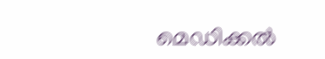മെഡിക്കല്‍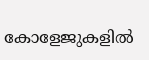കോളേജുകളില്‍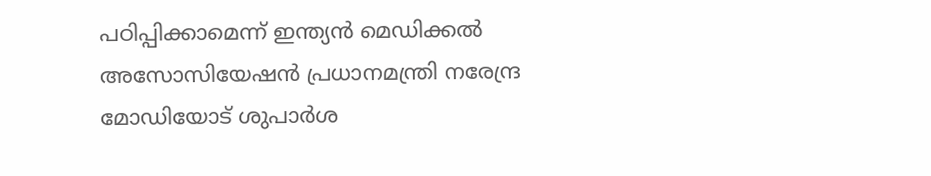പഠിപ്പിക്കാമെന്ന് ഇന്ത്യന്‍ മെഡിക്കല്‍ അസോസിയേഷന്‍ പ്രധാനമന്ത്രി നരേന്ദ്ര മോഡിയോട് ശുപാര്‍ശ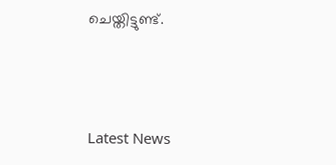ചെയ്തിട്ടുണ്ട്.





Latest News